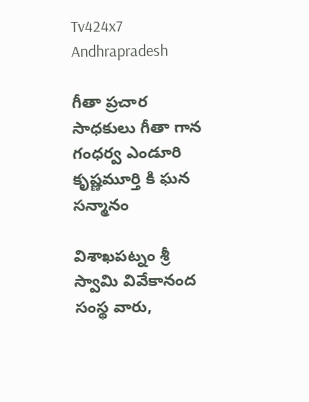Tv424x7
Andhrapradesh

గీతా ప్రచార సాధకులు గీతా గాన గంధర్వ ఎండూరి కృష్ణమూర్తి కి ఘన సన్మానం

విశాఖపట్నం శ్రీ స్వామి వివేకానంద సంస్థ వారు,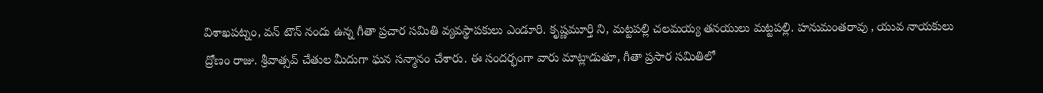విశాఖపట్నం, వన్ టౌన్ నందు ఉన్న గీతా ప్రచార సమితి వ్యవస్థాపకులు ఎండూరి. కృష్ణమూర్తి ని, మట్టపల్లి చలమయ్య తనయులు మట్టపల్లి. హనుమంతరావు , యువ నాయకులు ద్రోణం రాజు. శ్రీవాత్సవ్ చేతుల మీదుగా ఘన సన్మానం చేశారు. ఈ సందర్భంగా వారు మాట్లాడుతూ, గీతా ప్రసార సమితిలో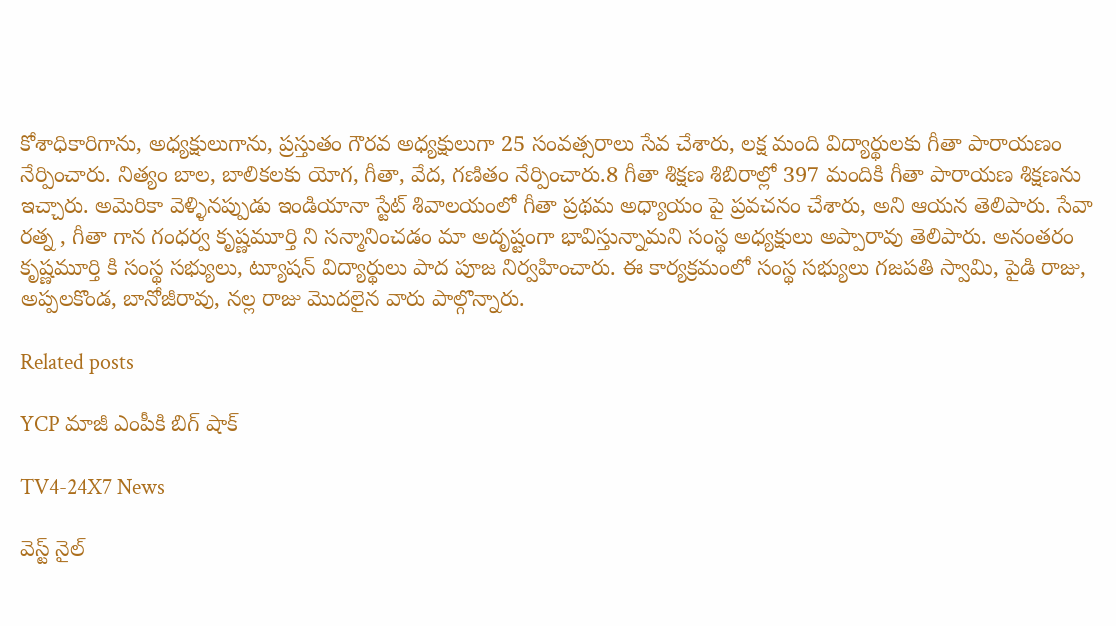కోశాధికారిగాను, అధ్యక్షులుగాను, ప్రస్తుతం గౌరవ అధ్యక్షులుగా 25 సంవత్సరాలు సేవ చేశారు, లక్ష మంది విద్యార్థులకు గీతా పారాయణం నేర్పించారు. నిత్యం బాల, బాలికలకు యోగ, గీతా, వేద, గణితం నేర్పించారు.8 గీతా శిక్షణ శిబిరాల్లో 397 మందికి గీతా పారాయణ శిక్షణను ఇచ్చారు. అమెరికా వెళ్ళినప్పుడు ఇండియానా స్టేట్ శివాలయంలో గీతా ప్రథమ అధ్యాయం పై ప్రవచనం చేశారు, అని ఆయన తెలిపారు. సేవా రత్న , గీతా గాన గంధర్వ కృష్ణమూర్తి ని సన్మానించడం మా అదృష్టంగా భావిస్తున్నామని సంస్థ అధ్యక్షులు అప్పారావు తెలిపారు. అనంతరం కృష్ణమూర్తి కి సంస్థ సభ్యులు, ట్యూషన్ విద్యార్థులు పాద పూజ నిర్వహించారు. ఈ కార్యక్రమంలో సంస్థ సభ్యులు గజపతి స్వామి, పైడి రాజు, అప్పలకొండ, బానోజీరావు, నల్ల రాజు మొదలైన వారు పాల్గొన్నారు.

Related posts

YCP మాజీ ఎంపీకి బిగ్ షాక్

TV4-24X7 News

వెస్ట్ నైల్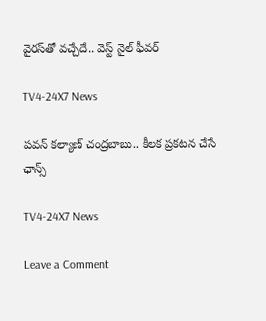వైరస్‌‌తో వచ్చేదే.. వెస్ట్‌ నైల్ ఫీవర్

TV4-24X7 News

పవన్ కల్యాణ్ చంద్రబాబు.. కీలక ప్రకటన చేసే ఛాన్స్

TV4-24X7 News

Leave a Comment